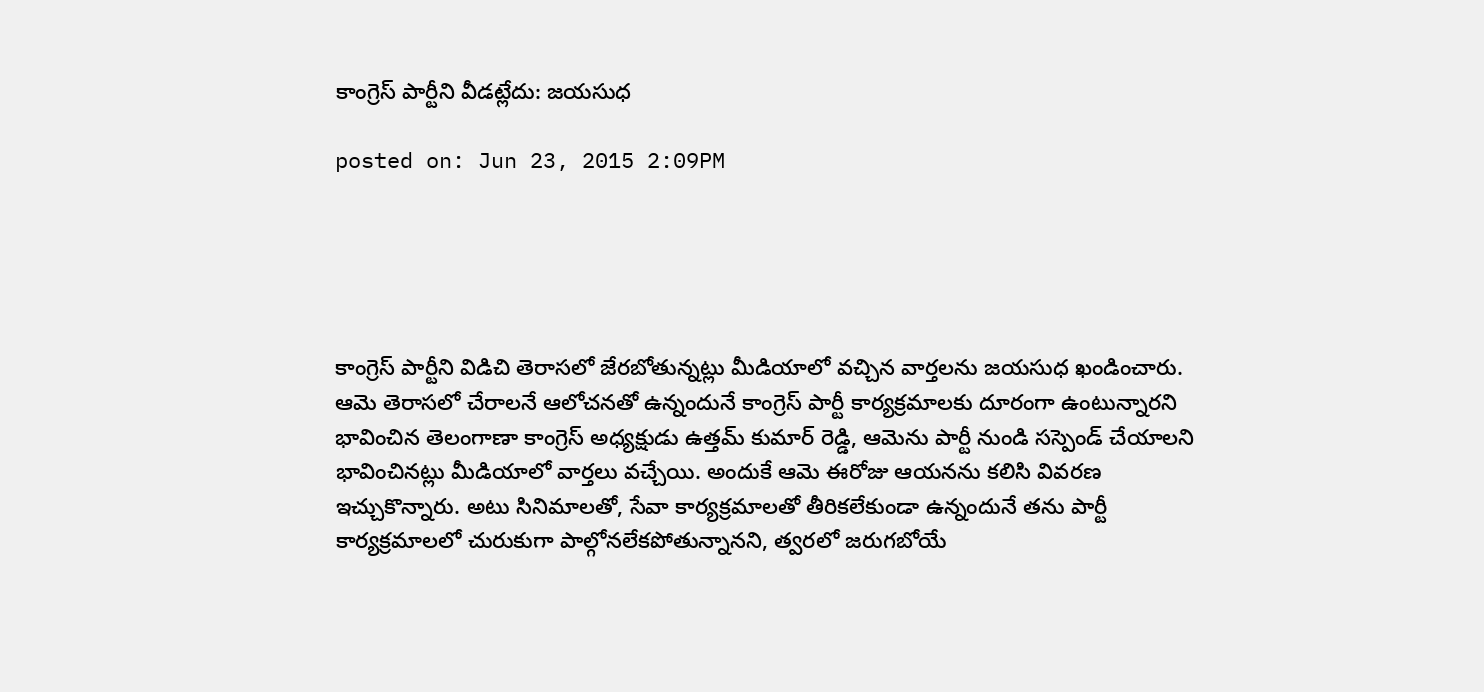కాంగ్రెస్ పార్టీని వీడట్లేదు: జయసుధ

posted on: Jun 23, 2015 2:09PM





కాంగ్రెస్ పార్టీని విడిచి తెరాసలో జేరబోతున్నట్లు మీడియాలో వచ్చిన వార్తలను జయసుధ ఖండించారు. ఆమె తెరాసలో చేరాలనే ఆలోచనతో ఉన్నందునే కాంగ్రెస్ పార్టీ కార్యక్రమాలకు దూరంగా ఉంటున్నారని భావించిన తెలంగాణా కాంగ్రెస్ అధ్యక్షుడు ఉత్తమ్ కుమార్ రెడ్డి, ఆమెను పార్టీ నుండి సస్పెండ్ చేయాలని భావించినట్లు మీడియాలో వార్తలు వచ్చేయి. అందుకే ఆమె ఈరోజు ఆయనను కలిసి వివరణ ఇచ్చుకొన్నారు. అటు సినిమాలతో, సేవా కార్యక్రమాలతో తీరికలేకుండా ఉన్నందునే తను పార్టీ కార్యక్రమాలలో చురుకుగా పాల్గోనలేకపోతున్నానని, త్వరలో జరుగబోయే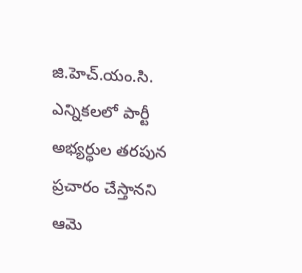జి.హెచ్.యం.సి. ఎన్నికలలో పార్టీ అభ్యర్ధుల తరపున ప్రచారం చేస్తానని ఆమె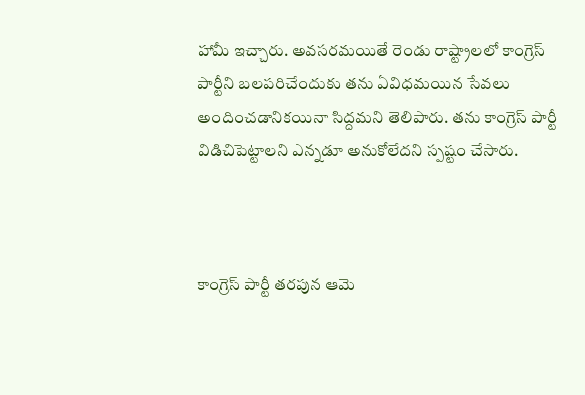హామీ ఇచ్చారు. అవసరమయితే రెండు రాష్ట్రాలలో కాంగ్రెస్ పార్టీని బలపరిచేందుకు తను ఏవిధమయిన సేవలు అందించడానికయినా సిద్దమని తెలిపారు. తను కాంగ్రెస్ పార్టీ విడిచిపెట్టాలని ఎన్నడూ అనుకోలేదని స్పష్టం చేసారు.



కాంగ్రెస్ పార్టీ తరపున ఆమె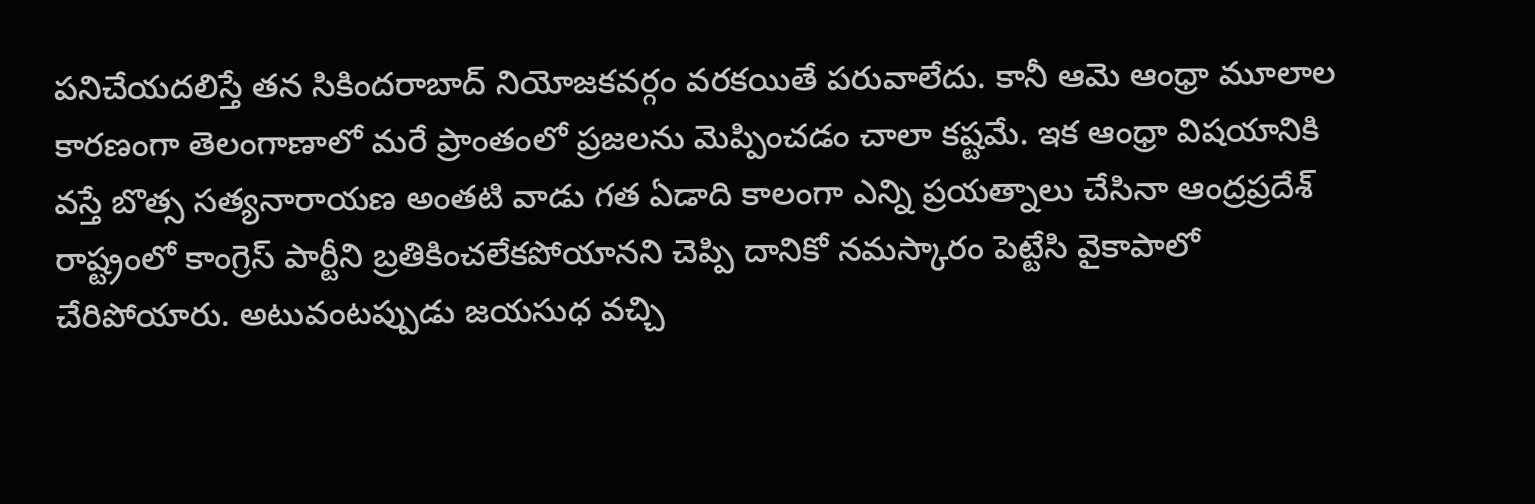పనిచేయదలిస్తే తన సికిందరాబాద్ నియోజకవర్గం వరకయితే పరువాలేదు. కానీ ఆమె ఆంధ్రా మూలాల కారణంగా తెలంగాణాలో మరే ప్రాంతంలో ప్రజలను మెప్పించడం చాలా కష్టమే. ఇక ఆంధ్రా విషయానికి వస్తే బొత్స సత్యనారాయణ అంతటి వాడు గత ఏడాది కాలంగా ఎన్ని ప్రయత్నాలు చేసినా ఆంద్రప్రదేశ్ రాష్ట్రంలో కాంగ్రెస్ పార్టీని బ్రతికించలేకపోయానని చెప్పి దానికో నమస్కారం పెట్టేసి వైకాపాలో చేరిపోయారు. అటువంటప్పుడు జయసుధ వచ్చి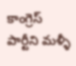కాంగ్రెస్ పార్టీని మళ్ళీ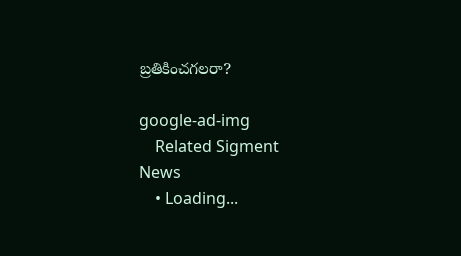బ్రతికించగలరా?

google-ad-img
    Related Sigment News
    • Loading...